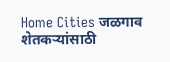Home Cities जळगाव शेतकऱ्यांसाठी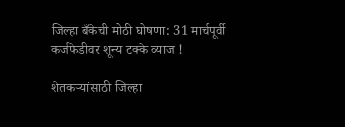जिल्हा बँकेची मोठी घोषणा: 31 मार्चपूर्वी कर्जफेडीवर शून्य टक्के व्याज !

शेतकऱ्यांसाठी जिल्हा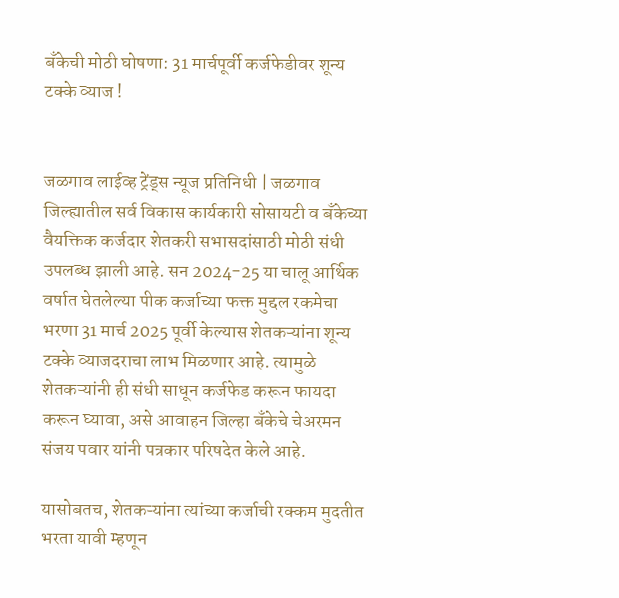बँकेची मोठी घोषणा: 31 मार्चपूर्वी कर्जफेडीवर शून्य टक्के व्याज !


जळगाव लाईव्ह ट्रेंड्स न्यूज प्रतिनिधी | जळगाव जिल्ह्यातील सर्व विकास कार्यकारी सोसायटी व बँकेच्या वैयक्तिक कर्जदार शेतकरी सभासदांसाठी मोठी संधी उपलब्ध झाली आहे. सन 2024-25 या चालू आर्थिक वर्षात घेतलेल्या पीक कर्जाच्या फक्त मुद्दल रकमेचा भरणा 31 मार्च 2025 पूर्वी केल्यास शेतकऱ्यांना शून्य टक्के व्याजदराचा लाभ मिळणार आहे. त्यामुळे शेतकऱ्यांनी ही संधी साधून कर्जफेड करून फायदा करून घ्यावा, असे आवाहन जिल्हा बँकेचे चेअरमन संजय पवार यांनी पत्रकार परिषदेत केले आहे.

यासोबतच, शेतकऱ्यांना त्यांच्या कर्जाची रक्कम मुदतीत भरता यावी म्हणून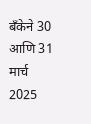बँकेने 30 आणि 31 मार्च 2025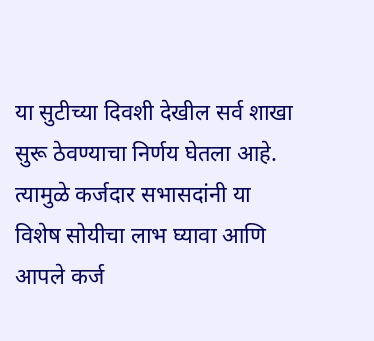या सुटीच्या दिवशी देखील सर्व शाखा सुरू ठेवण्याचा निर्णय घेतला आहे. त्यामुळे कर्जदार सभासदांनी या विशेष सोयीचा लाभ घ्यावा आणि आपले कर्ज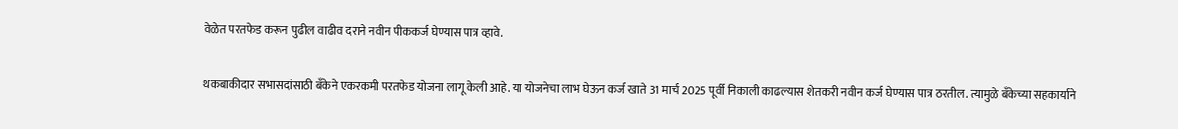वेळेत परतफेड करून पुढील वाढीव दराने नवीन पीककर्ज घेण्यास पात्र व्हावे.

थकबाकीदार सभासदांसाठी बँकेने एकरकमी परतफेड योजना लागू केली आहे. या योजनेचा लाभ घेऊन कर्ज खाते 31 मार्च 2025 पूर्वी निकाली काढल्यास शेतकरी नवीन कर्ज घेण्यास पात्र ठरतील. त्यामुळे बँकेच्या सहकार्याने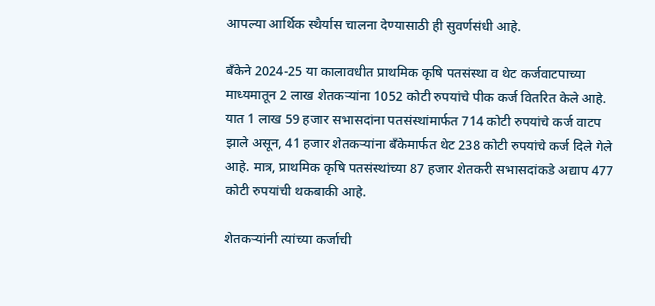आपल्या आर्थिक स्थैर्यास चालना देण्यासाठी ही सुवर्णसंधी आहे.

बँकेने 2024-25 या कालावधीत प्राथमिक कृषि पतसंस्था व थेट कर्जवाटपाच्या माध्यमातून 2 लाख शेतकऱ्यांना 1052 कोटी रुपयांचे पीक कर्ज वितरित केले आहे. यात 1 लाख 59 हजार सभासदांना पतसंस्थांमार्फत 714 कोटी रुपयांचे कर्ज वाटप झाले असून, 41 हजार शेतकऱ्यांना बँकेमार्फत थेट 238 कोटी रुपयांचे कर्ज दिले गेले आहे. मात्र, प्राथमिक कृषि पतसंस्थांच्या 87 हजार शेतकरी सभासदांकडे अद्याप 477 कोटी रुपयांची थकबाकी आहे.

शेतकऱ्यांनी त्यांच्या कर्जाची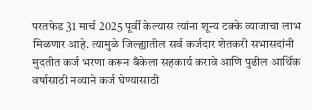परतफेड 31 मार्च 2025 पूर्वी केल्यास त्यांना शून्य टक्के व्याजाचा लाभ मिळणार आहे. त्यामुळे जिल्ह्यातील सर्व कर्जदार शेतकरी सभासदांनी मुदतीत कर्ज भरणा करून बँकेला सहकार्य करावे आणि पुढील आर्थिक वर्षासाठी नव्याने कर्ज घेण्यासाठी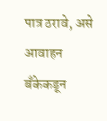पात्र ठरावे, असे आवाहन बँकेकडून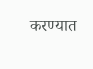करण्यात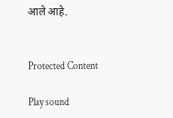आले आहे.


Protected Content

Play sound